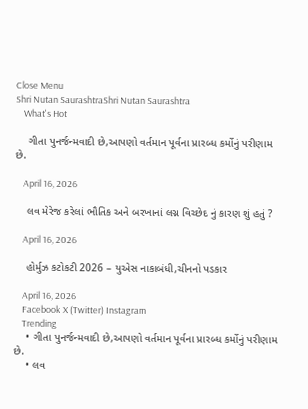Close Menu
Shri Nutan SaurashtraShri Nutan Saurashtra
    What's Hot

    ગીતા પુનર્જન્મવાદી છે,આપણો વર્તમાન પૂર્વના પ્રારબ્ધ કર્મોનું પરીણામ છે.

    April 16, 2026

    લવ મેરેજ કરેલાં ભૌતિક અને બરખાનાં લગ્ન વિચ્છેદ નું કારણ શું હતું ?

    April 16, 2026

    હોર્મુઝ કટોકટી 2026 – યુએસ નાકાબંધી,ચીનનો પડકાર

    April 16, 2026
    Facebook X (Twitter) Instagram
    Trending
    • ગીતા પુનર્જન્મવાદી છે,આપણો વર્તમાન પૂર્વના પ્રારબ્ધ કર્મોનું પરીણામ છે.
    • લવ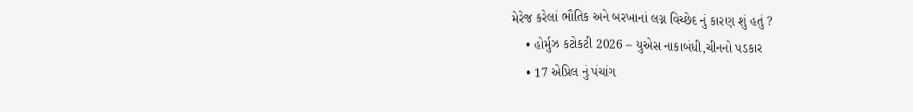મેરેજ કરેલાં ભૌતિક અને બરખાનાં લગ્ન વિચ્છેદ નું કારણ શું હતું ?
    • હોર્મુઝ કટોકટી 2026 – યુએસ નાકાબંધી,ચીનનો પડકાર
    • 17 એપ્રિલ નું પંચાંગ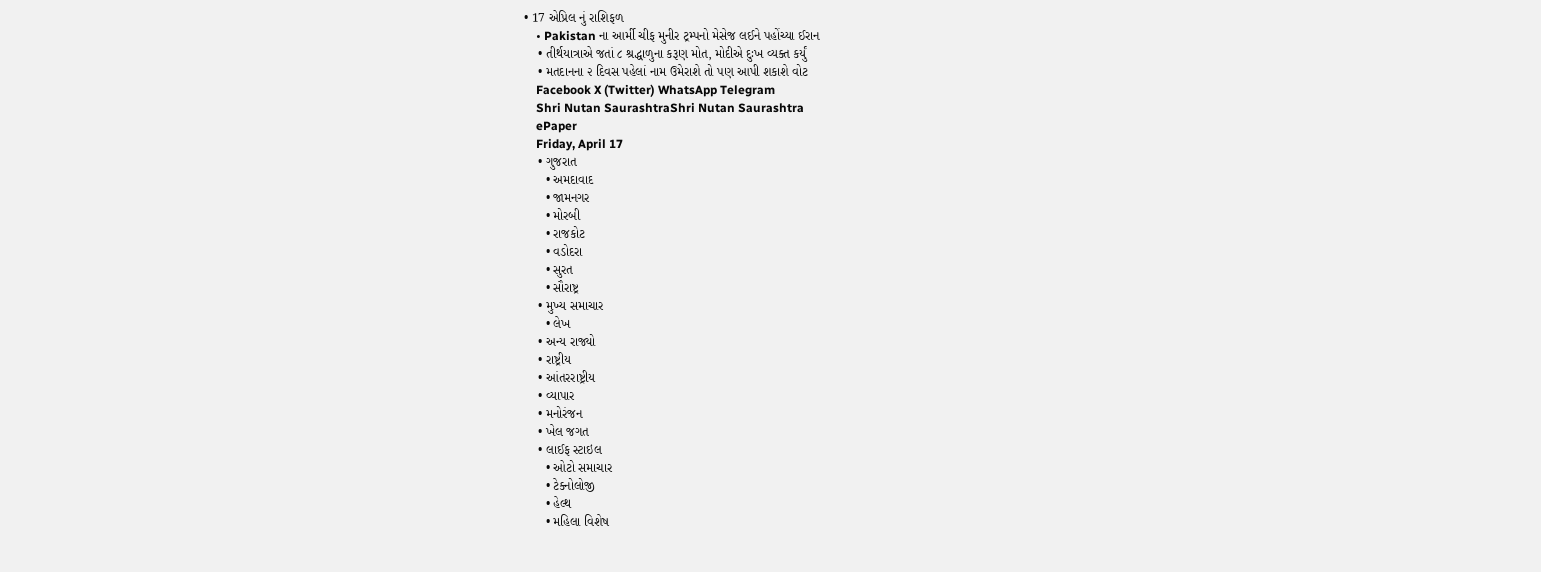• 17 એપ્રિલ નું રાશિફળ
    • Pakistan ના આર્મી ચીફ મુનીર ટ્રમ્પનો મેસેજ લઈને પહોંચ્યા ઈરાન
    • તીર્થયાત્રાએ જતાં ૮ શ્રદ્ધાળુના કરૂણ મોત, મોદીએ દુઃખ વ્યક્ત કર્યું
    • મતદાનના ૨ દિવસ પહેલાં નામ ઉમેરાશે તો પણ આપી શકાશે વોટ
    Facebook X (Twitter) WhatsApp Telegram
    Shri Nutan SaurashtraShri Nutan Saurashtra
    ePaper
    Friday, April 17
    • ગુજરાત
      • અમદાવાદ
      • જામનગર
      • મોરબી
      • રાજકોટ
      • વડોદરા
      • સુરત
      • સૌરાષ્ટ્ર
    • મુખ્ય સમાચાર
      • લેખ
    • અન્ય રાજ્યો
    • રાષ્ટ્રીય
    • આંતરરાષ્ટ્રીય
    • વ્યાપાર
    • મનોરંજન
    • ખેલ જગત
    • લાઈફ સ્ટાઇલ
      • ઓટો સમાચાર
      • ટેક્નોલોજી
      • હેલ્થ
      • મહિલા વિશેષ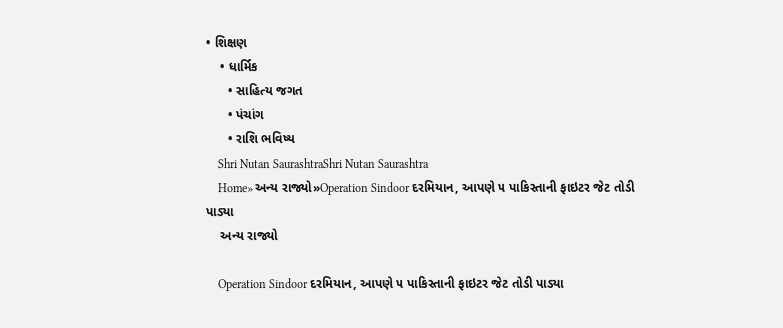• શિક્ષણ
    • ધાર્મિક
      • સાહિત્ય જગત
      • પંચાંગ
      • રાશિ ભવિષ્ય
    Shri Nutan SaurashtraShri Nutan Saurashtra
    Home»અન્ય રાજ્યો»Operation Sindoor દરમિયાન, આપણે ૫ પાકિસ્તાની ફાઇટર જેટ તોડી પાડ્યા
    અન્ય રાજ્યો

    Operation Sindoor દરમિયાન, આપણે ૫ પાકિસ્તાની ફાઇટર જેટ તોડી પાડ્યા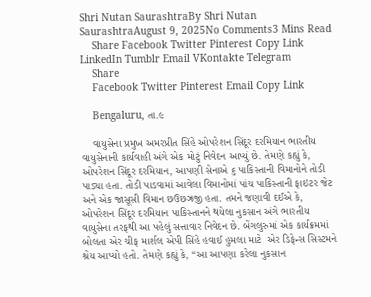Shri Nutan SaurashtraBy Shri Nutan SaurashtraAugust 9, 2025No Comments3 Mins Read
    Share Facebook Twitter Pinterest Copy Link LinkedIn Tumblr Email VKontakte Telegram
    Share
    Facebook Twitter Pinterest Email Copy Link

    Bengaluru, તા.૯

    વાયુસેના પ્રમુખ અમરપ્રીત સિંહે ઓપરેશન સિંદૂર દરમિયાન ભારતીય વાયુસેનાની કાર્યવાહી અંગે એક મોટું નિવેદન આપ્યું છે. તેમણે કહ્યું કે, ઓપરેશન સિંદૂર દરમિયાન, આપણી સેનાએ ૬ પાકિસ્તાની વિમાનોને તોડી પાડ્યા હતા. તોડી પાડવામાં આવેલા વિમાનોમાં પાંચ પાકિસ્તાની ફાઇટર જેટ અને એક જાસૂસી વિમાન છઉછઝ્રજી હતા. તમને જણાવી દઈએ કે, ઓપરેશન સિંદૂર દરમિયાન પાકિસ્તાનને થયેલા નુકસાન અંગે ભારતીય વાયુસેના તરફથી આ પહેલું સત્તાવાર નિવેદન છે. બેંગલુરુમાં એક કાર્યક્રમમાં બોલતા એર ચીફ માર્શલ એપી સિંહે હવાઈ હુમલા માટે  એર ડિફેન્સ સિસ્ટમને શ્રેય આપ્યો હતો. તેમણે કહ્યું કે, “આ આપણા કરેલા નુકસાન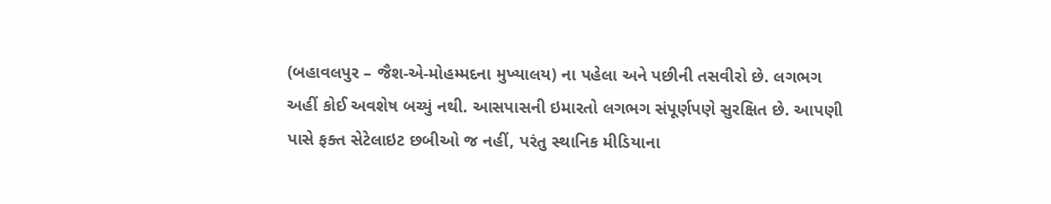(બહાવલપુર – જૈશ-એ-મોહમ્મદના મુખ્યાલય) ના પહેલા અને પછીની તસવીરો છે. લગભગ અહીં કોઈ અવશેષ બચ્યું નથી. આસપાસની ઇમારતો લગભગ સંપૂર્ણપણે સુરક્ષિત છે. આપણી પાસે ફક્ત સેટેલાઇટ છબીઓ જ નહીં, પરંતુ સ્થાનિક મીડિયાના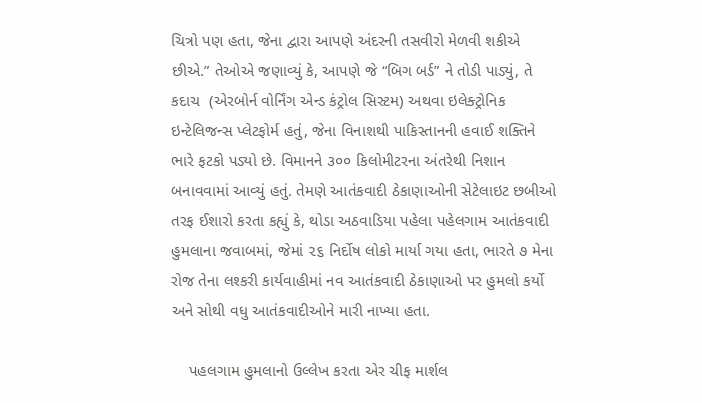ચિત્રો પણ હતા, જેના દ્વારા આપણે અંદરની તસવીરો મેળવી શકીએ છીએ.” તેઓએ જણાવ્યું કે, આપણે જે “બિગ બર્ડ” ને તોડી પાડ્યું, તે કદાચ  (એરબોર્ન વોર્નિંગ એન્ડ કંટ્રોલ સિસ્ટમ) અથવા ઇલેક્ટ્રોનિક ઇન્ટેલિજન્સ પ્લેટફોર્મ હતું, જેના વિનાશથી પાકિસ્તાનની હવાઈ શક્તિને ભારે ફટકો પડ્યો છે. વિમાનને ૩૦૦ કિલોમીટરના અંતરેથી નિશાન બનાવવામાં આવ્યું હતું. તેમણે આતંકવાદી ઠેકાણાઓની સેટેલાઇટ છબીઓ તરફ ઈશારો કરતા કહ્યું કે, થોડા અઠવાડિયા પહેલા પહેલગામ આતંકવાદી હુમલાના જવાબમાં, જેમાં ૨૬ નિર્દોષ લોકો માર્યા ગયા હતા, ભારતે ૭ મેના રોજ તેના લશ્કરી કાર્યવાહીમાં નવ આતંકવાદી ઠેકાણાઓ પર હુમલો કર્યો અને સોથી વધુ આતંકવાદીઓને મારી નાખ્યા હતા.

    પહલગામ હુમલાનો ઉલ્લેખ કરતા એર ચીફ માર્શલ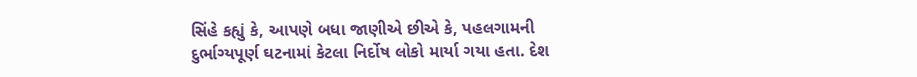સિંહે કહ્યું કે, આપણે બધા જાણીએ છીએ કે, પહલગામની દુર્ભાગ્યપૂર્ણ ઘટનામાં કેટલા નિર્દોષ લોકો માર્યા ગયા હતા. દેશ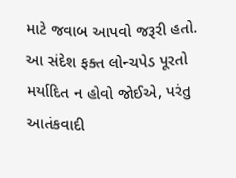માટે જવાબ આપવો જરૂરી હતો. આ સંદેશ ફક્ત લોન્ચપેડ પૂરતો મર્યાદિત ન હોવો જોઈએ, પરંતુ આતંકવાદી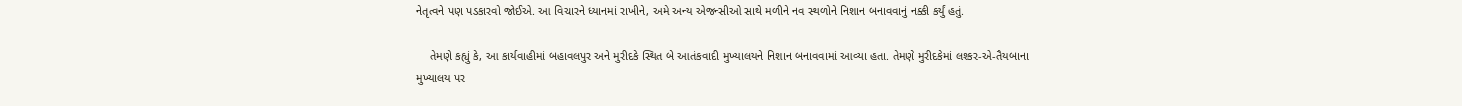નેતૃત્વને પણ પડકારવો જોઈએ. આ વિચારને ધ્યાનમાં રાખીને, અમે અન્ય એજન્સીઓ સાથે મળીને નવ સ્થળોને નિશાન બનાવવાનું નક્કી કર્યું હતું.

    તેમણે કહ્યું કે, આ કાર્યવાહીમાં બહાવલપુર અને મુરીદકે સ્થિત બે આતંકવાદી મુખ્યાલયને નિશાન બનાવવામાં આવ્યા હતા. તેમણે મુરીદકેમાં લશ્કર-એ-તૈયબાના મુખ્યાલય પર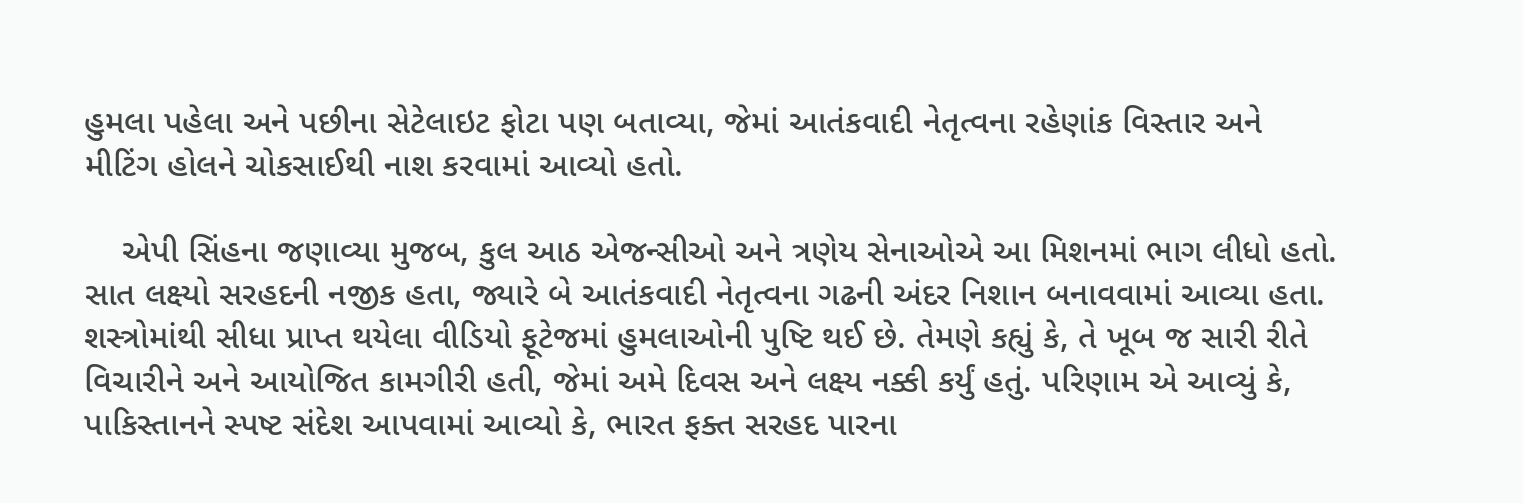હુમલા પહેલા અને પછીના સેટેલાઇટ ફોટા પણ બતાવ્યા, જેમાં આતંકવાદી નેતૃત્વના રહેણાંક વિસ્તાર અને મીટિંગ હોલને ચોકસાઈથી નાશ કરવામાં આવ્યો હતો.

    એપી સિંહના જણાવ્યા મુજબ, કુલ આઠ એજન્સીઓ અને ત્રણેય સેનાઓએ આ મિશનમાં ભાગ લીધો હતો. સાત લક્ષ્યો સરહદની નજીક હતા, જ્યારે બે આતંકવાદી નેતૃત્વના ગઢની અંદર નિશાન બનાવવામાં આવ્યા હતા. શસ્ત્રોમાંથી સીધા પ્રાપ્ત થયેલા વીડિયો ફૂટેજમાં હુમલાઓની પુષ્ટિ થઈ છે. તેમણે કહ્યું કે, તે ખૂબ જ સારી રીતે વિચારીને અને આયોજિત કામગીરી હતી, જેમાં અમે દિવસ અને લક્ષ્ય નક્કી કર્યું હતું. પરિણામ એ આવ્યું કે, પાકિસ્તાનને સ્પષ્ટ સંદેશ આપવામાં આવ્યો કે, ભારત ફક્ત સરહદ પારના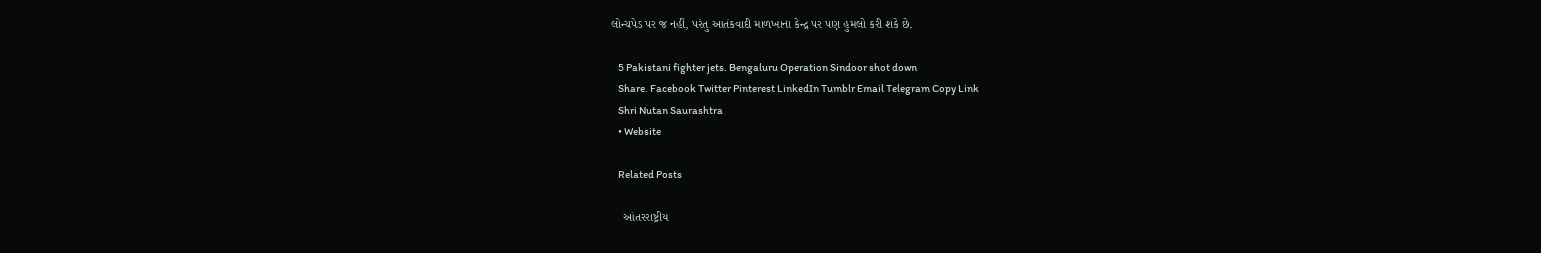લોન્ચપેડ પર જ નહીં, પરંતુ આતંકવાદી માળખાના કેન્દ્ર પર પણ હુમલો કરી શકે છે.

    5 Pakistani fighter jets. Bengaluru Operation Sindoor shot down
    Share. Facebook Twitter Pinterest LinkedIn Tumblr Email Telegram Copy Link
    Shri Nutan Saurashtra
    • Website

    Related Posts

    આંતરરાષ્ટ્રીય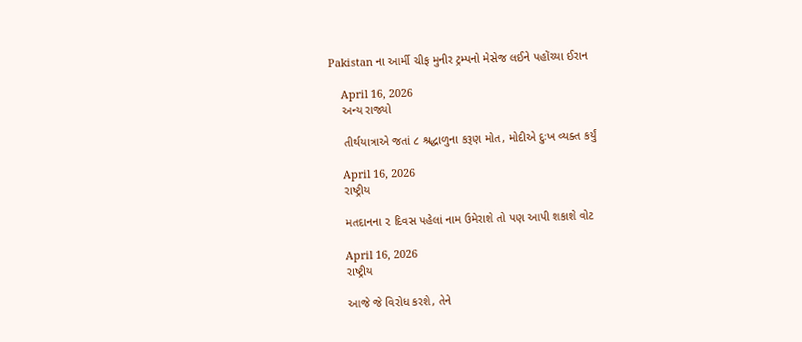Pakistan ના આર્મી ચીફ મુનીર ટ્રમ્પનો મેસેજ લઈને પહોંચ્યા ઈરાન

    April 16, 2026
    અન્ય રાજ્યો

    તીર્થયાત્રાએ જતાં ૮ શ્રદ્ધાળુના કરૂણ મોત, મોદીએ દુઃખ વ્યક્ત કર્યું

    April 16, 2026
    રાષ્ટ્રીય

    મતદાનના ૨ દિવસ પહેલાં નામ ઉમેરાશે તો પણ આપી શકાશે વોટ

    April 16, 2026
    રાષ્ટ્રીય

    આજે જે વિરોધ કરશે, તેને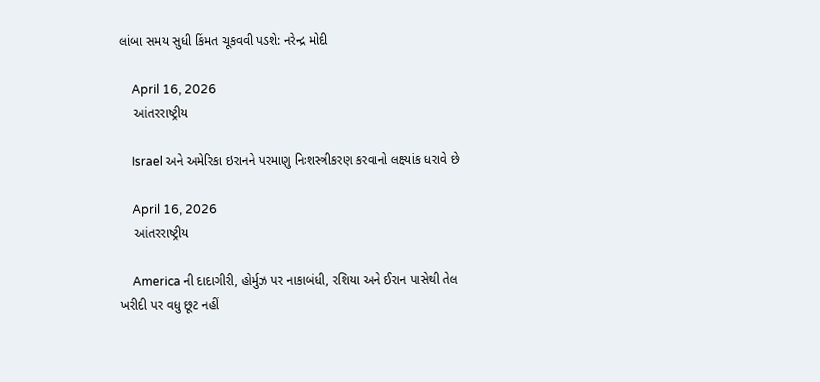લાંબા સમય સુધી કિંમત ચૂકવવી પડશે: નરેન્દ્ર મોદી

    April 16, 2026
    આંતરરાષ્ટ્રીય

    Israel અને અમેરિકા ઇરાનને પરમાણુ નિઃશસ્ત્રીકરણ કરવાનો લક્ષ્યાંક ધરાવે છે

    April 16, 2026
    આંતરરાષ્ટ્રીય

    America ની દાદાગીરી, હોર્મુઝ પર નાકાબંધી, રશિયા અને ઈરાન પાસેથી તેલ ખરીદી પર વધુ છૂટ નહીં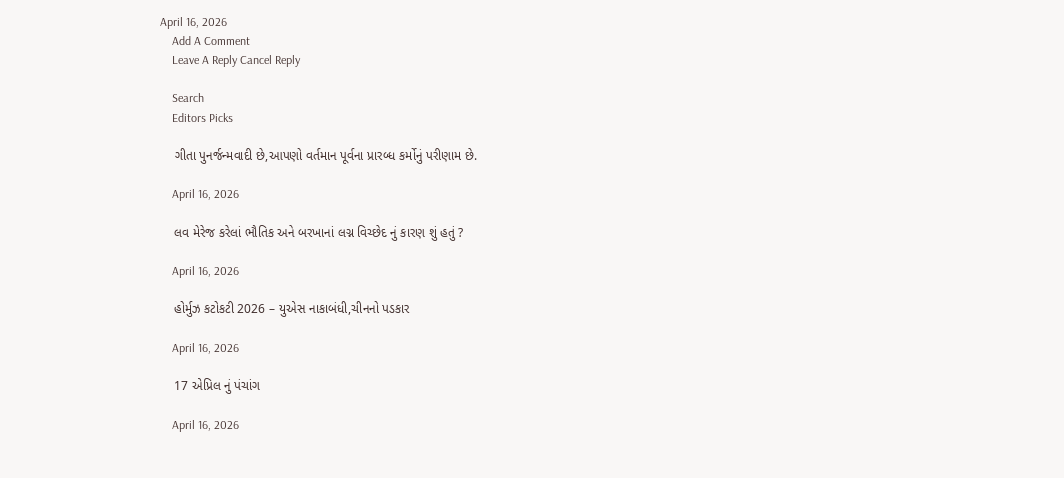April 16, 2026
    Add A Comment
    Leave A Reply Cancel Reply

    Search
    Editors Picks

    ગીતા પુનર્જન્મવાદી છે,આપણો વર્તમાન પૂર્વના પ્રારબ્ધ કર્મોનું પરીણામ છે.

    April 16, 2026

    લવ મેરેજ કરેલાં ભૌતિક અને બરખાનાં લગ્ન વિચ્છેદ નું કારણ શું હતું ?

    April 16, 2026

    હોર્મુઝ કટોકટી 2026 – યુએસ નાકાબંધી,ચીનનો પડકાર

    April 16, 2026

    17 એપ્રિલ નું પંચાંગ

    April 16, 2026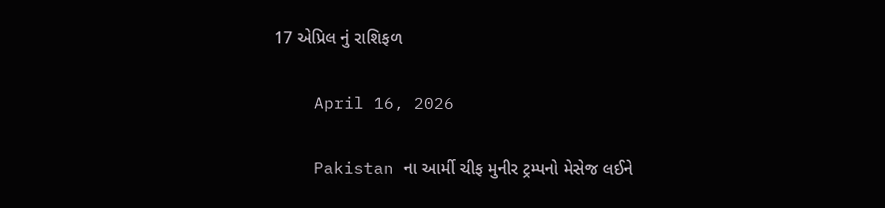17 એપ્રિલ નું રાશિફળ

    April 16, 2026

    Pakistan ના આર્મી ચીફ મુનીર ટ્રમ્પનો મેસેજ લઈને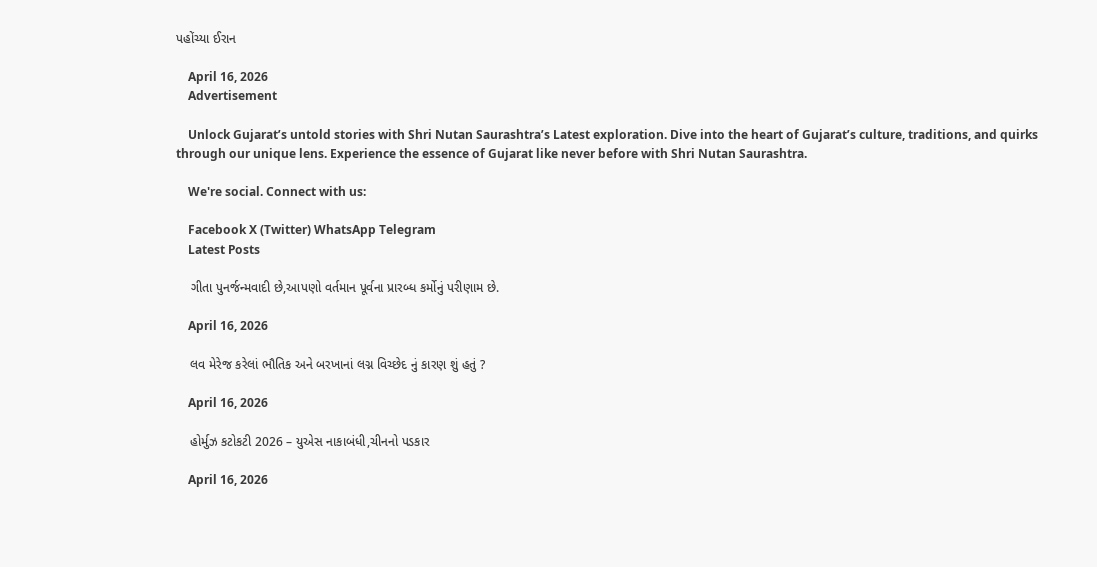પહોંચ્યા ઈરાન

    April 16, 2026
    Advertisement

    Unlock Gujarat’s untold stories with Shri Nutan Saurashtra’s Latest exploration. Dive into the heart of Gujarat’s culture, traditions, and quirks through our unique lens. Experience the essence of Gujarat like never before with Shri Nutan Saurashtra.

    We're social. Connect with us:

    Facebook X (Twitter) WhatsApp Telegram
    Latest Posts

    ગીતા પુનર્જન્મવાદી છે,આપણો વર્તમાન પૂર્વના પ્રારબ્ધ કર્મોનું પરીણામ છે.

    April 16, 2026

    લવ મેરેજ કરેલાં ભૌતિક અને બરખાનાં લગ્ન વિચ્છેદ નું કારણ શું હતું ?

    April 16, 2026

    હોર્મુઝ કટોકટી 2026 – યુએસ નાકાબંધી,ચીનનો પડકાર

    April 16, 2026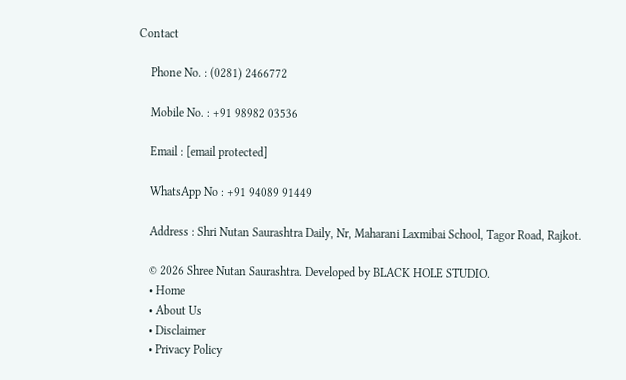Contact

    Phone No. : (0281) 2466772

    Mobile No. : +91 98982 03536

    Email : [email protected]

    WhatsApp No : +91 94089 91449

    Address : Shri Nutan Saurashtra Daily, Nr, Maharani Laxmibai School, Tagor Road, Rajkot.

    © 2026 Shree Nutan Saurashtra. Developed by BLACK HOLE STUDIO.
    • Home
    • About Us
    • Disclaimer
    • Privacy Policy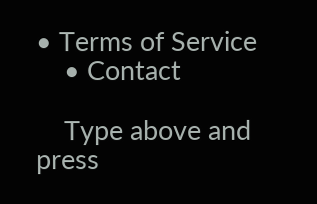• Terms of Service
    • Contact

    Type above and press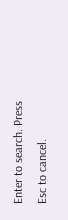Enter to search. Press Esc to cancel.